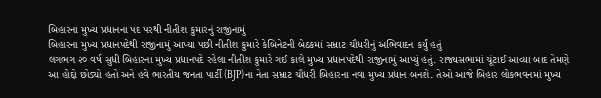બિહારના મુખ્ય પ્રધાનના પદ પરથી નીતીશ કુમારનું રાજીનામું
બિહારના મુખ્ય પ્રધાનપદેથી રાજીનામું આપ્યા પછી નીતીશ કુમારે કેબિનેટની બેઠકમાં સમ્રાટ ચૌધરીનું અભિવાદન કર્યું હતું
લગભગ ૨૦ વર્ષ સુધી બિહારના મુખ્ય પ્રધાનપદે રહેલા નીતીશ કુમારે ગઈ કાલે મુખ્ય પ્રધાનપદેથી રાજીનામું આપ્યું હતું. રાજ્યસભામાં ચૂંટાઈ આવ્યા બાદ તેમણે આ હોદ્દો છોડ્યો હતો અને હવે ભારતીય જનતા પાર્ટી (BJP)ના નેતા સમ્રાટ ચૌધરી બિહારના નવા મુખ્ય પ્રધાન બનશે. તેઓ આજે બિહાર લોકભવનમાં મુખ્ય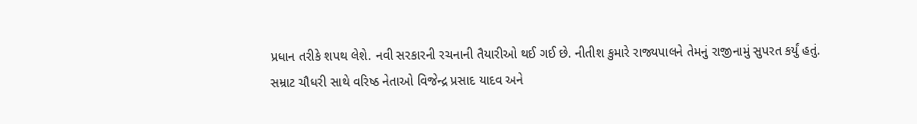પ્રધાન તરીકે શપથ લેશે. નવી સરકારની રચનાની તૈયારીઓ થઈ ગઈ છે. નીતીશ કુમારે રાજ્યપાલને તેમનું રાજીનામું સુપરત કર્યું હતું.
સમ્રાટ ચૌધરી સાથે વરિષ્ઠ નેતાઓ વિજેન્દ્ર પ્રસાદ યાદવ અને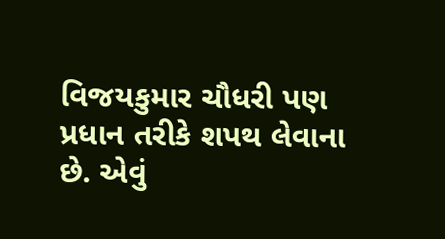વિજયકુમાર ચૌધરી પણ પ્રધાન તરીકે શપથ લેવાના છે. એવું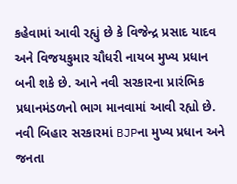કહેવામાં આવી રહ્યું છે કે વિજેન્દ્ર પ્રસાદ યાદવ અને વિજયકુમાર ચૌધરી નાયબ મુખ્ય પ્રધાન બની શકે છે. આને નવી સરકારના પ્રારંભિક પ્રધાનમંડળનો ભાગ માનવામાં આવી રહ્યો છે. નવી બિહાર સરકારમાં BJPના મુખ્ય પ્રધાન અને જનતા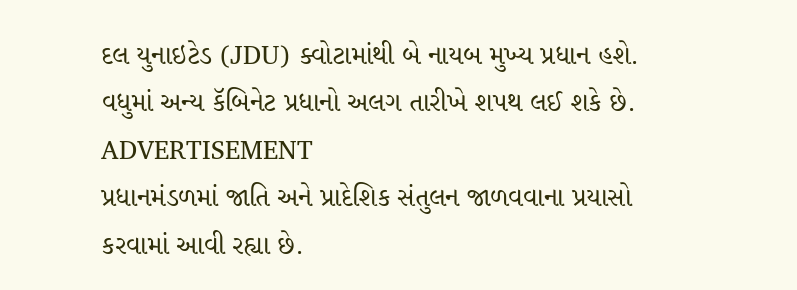દલ યુનાઇટેડ (JDU) ક્વોટામાંથી બે નાયબ મુખ્ય પ્રધાન હશે. વધુમાં અન્ય કૅબિનેટ પ્રધાનો અલગ તારીખે શપથ લઈ શકે છે.
ADVERTISEMENT
પ્રધાનમંડળમાં જાતિ અને પ્રાદેશિક સંતુલન જાળવવાના પ્રયાસો કરવામાં આવી રહ્યા છે.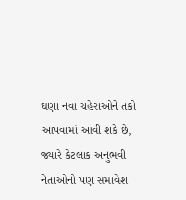ઘણા નવા ચહેરાઓને તકો આપવામાં આવી શકે છે, જ્યારે કેટલાક અનુભવી નેતાઓનો પણ સમાવેશ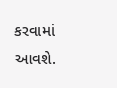કરવામાં આવશે.